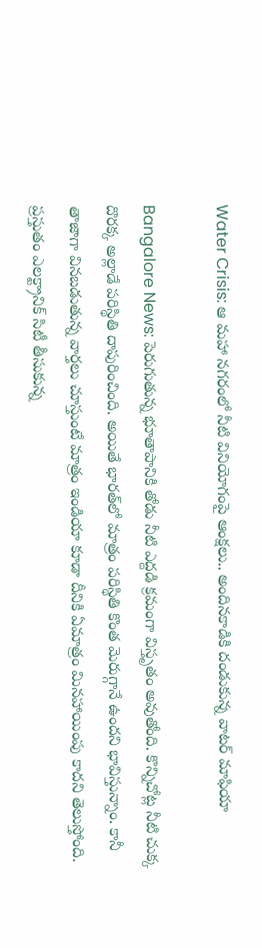Water Crisis: ఆ మహా నగరంలో నీటి వినియోగంపై ఆంక్షలు.. అందినకాడికి దండుకున్న వాటర్ మాఫియా

Bangalore News: పెరుగుతున్న భూతాపానికి తోడు నీటి ఎద్దడి క్రమంగా విస్తృతం అవుతోంది. కొన్నిచోట్ల నీటి చుక్క దొరక్క అల్లాడే పరిస్థితి దాపురించింది. అయితే భారత్‌లో మాత్రం పరిస్థితి కొంత మెరుగ్గానే ఉందని భావిస్తున్నాం. కానీ తాజాగా వినబడుతున్న వార్తలు చూస్తుంటే మాత్రం ఇండియా కూడా దీనికి ఏమాత్రం మినహాయింపు కాదని తెలుస్తోంది. ప్రస్తుతం ఎలక్ట్రానిక్ సిటీ తీసుకున్న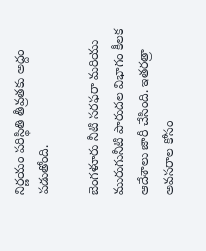నిర్ణయం పరిస్థితి తీవ్రతకు అద్దం పడుతోంది.

బెంగళూరు నీటి సరఫరా మరియు మురుగునీటి పారుదల విభాగం కీలక ఆదేశాలు జారీ చేసింది. ఇతరత్రా అవసరాల కోసం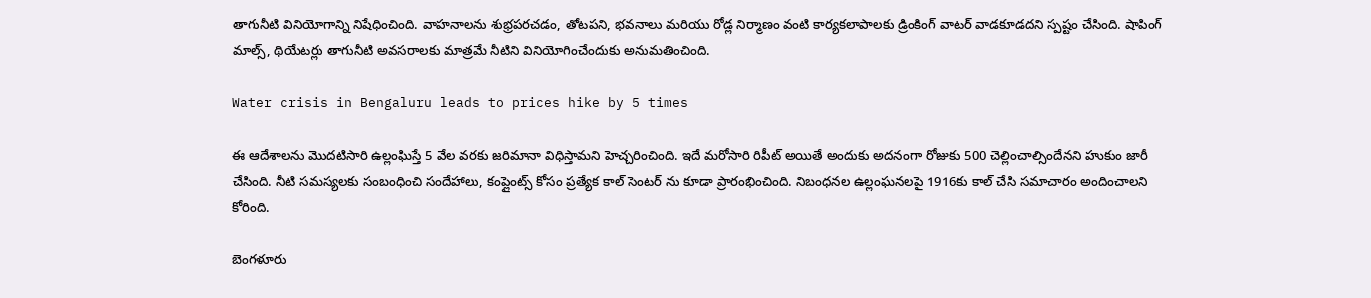తాగునీటి వినియోగాన్ని నిషేధించింది. వాహనాలను శుభ్రపరచడం, తోటపని, భవనాలు మరియు రోడ్ల నిర్మాణం వంటి కార్యకలాపాలకు డ్రింకింగ్ వాటర్ వాడకూడదని స్పష్టం చేసింది. షాపింగ్ మాల్స్, థియేటర్లు తాగునీటి అవసరాలకు మాత్రమే నీటిని వినియోగించేందుకు అనుమతించింది.

Water crisis in Bengaluru leads to prices hike by 5 times

ఈ ఆదేశాలను మొదటిసారి ఉల్లంఘిస్తే 5 వేల వరకు జరిమానా విధిస్తామని హెచ్చరించింది. ఇదే మరోసారి రిపీట్ అయితే అందుకు అదనంగా రోజుకు 500 చెల్లించాల్సిందేనని హుకుం జారీ చేసింది. నీటి సమస్యలకు సంబంధించి సందేహాలు, కంప్లైంట్స్ కోసం ప్రత్యేక కాల్ సెంటర్ ను కూడా ప్రారంభించింది. నిబంధనల ఉల్లంఘనలపై 1916కు కాల్ చేసి సమాచారం అందించాలని కోరింది.

బెంగళూరు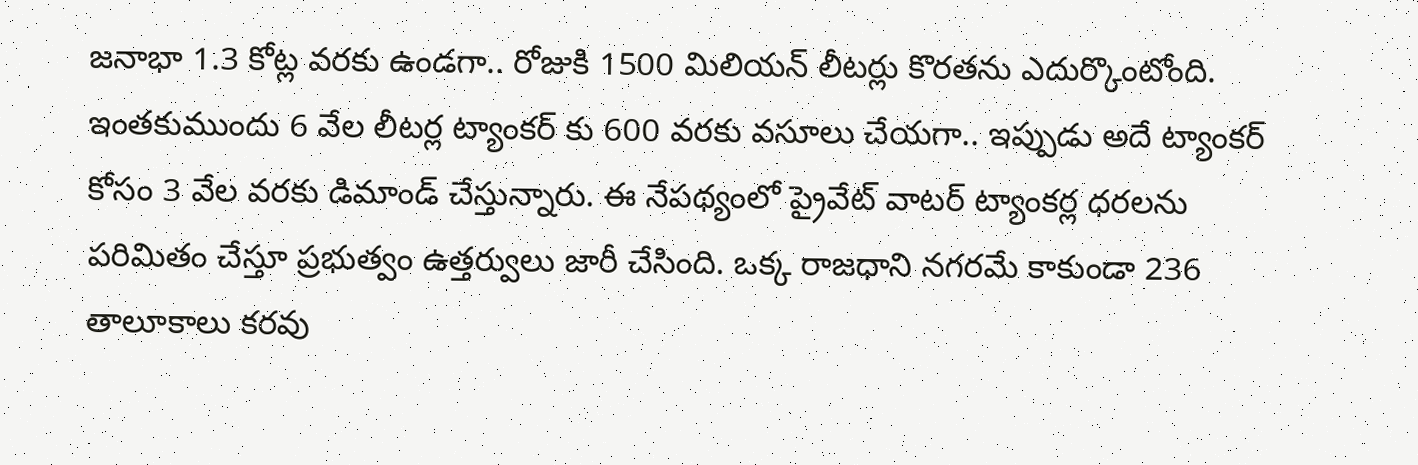జనాభా 1.3 కోట్ల వరకు ఉండగా.. రోజుకి 1500 మిలియన్ లీటర్లు కొరతను ఎదుర్కొంటోంది. ఇంతకుముందు 6 వేల లీటర్ల ట్యాంకర్ కు 600 వరకు వసూలు చేయగా.. ఇప్పుడు అదే ట్యాంకర్ కోసం 3 వేల వరకు డిమాండ్ చేస్తున్నారు. ఈ నేపథ్యంలో ప్రైవేట్ వాటర్ ట్యాంకర్ల ధరలను పరిమితం చేస్తూ ప్రభుత్వం ఉత్తర్వులు జారీ చేసింది. ఒక్క రాజధాని నగరమే కాకుండా 236 తాలూకాలు కరవు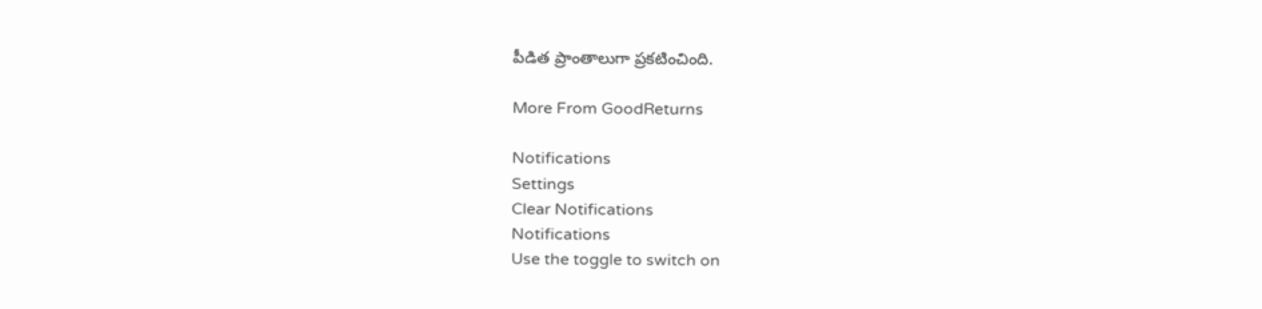పీడిత ప్రాంతాలుగా ప్రకటించింది.

More From GoodReturns

Notifications
Settings
Clear Notifications
Notifications
Use the toggle to switch on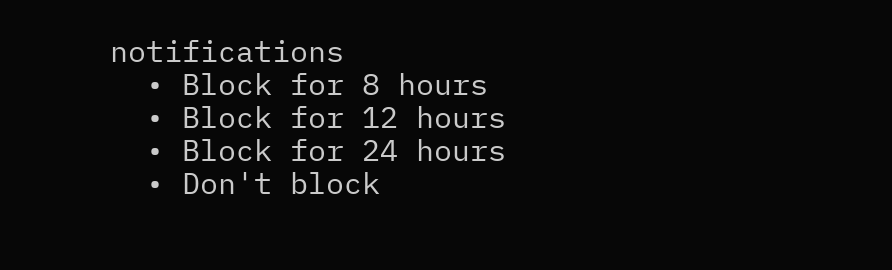notifications
  • Block for 8 hours
  • Block for 12 hours
  • Block for 24 hours
  • Don't block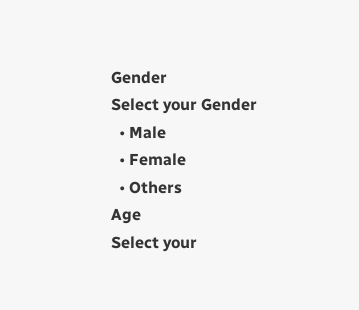Gender
Select your Gender
  • Male
  • Female
  • Others
Age
Select your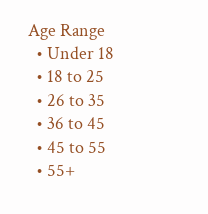Age Range
  • Under 18
  • 18 to 25
  • 26 to 35
  • 36 to 45
  • 45 to 55
  • 55+